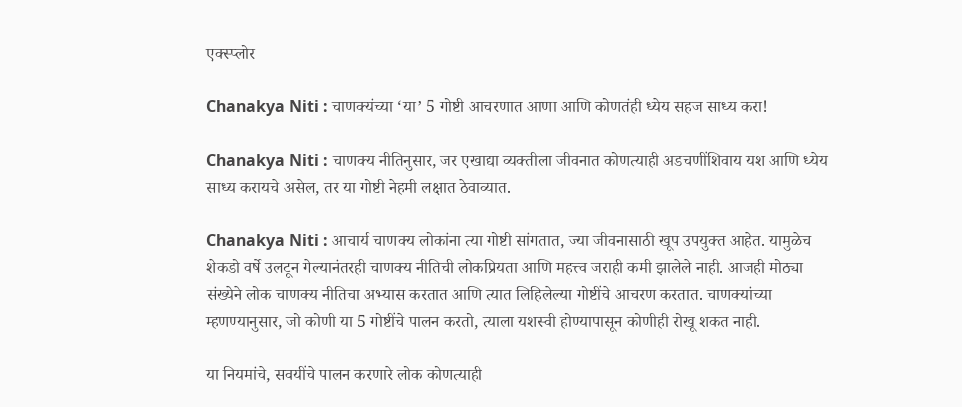एक्स्प्लोर

Chanakya Niti : चाणक्यंच्या ‘या’ 5 गोष्टी आचरणात आणा आणि कोणतंही ध्येय सहज साध्य करा!

Chanakya Niti : चाणक्य नीतिनुसार, जर एखाद्या व्यक्तीला जीवनात कोणत्याही अडचणींशिवाय यश आणि ध्येय साध्य करायचे असेल, तर या गोष्टी नेहमी लक्षात ठेवाव्यात.

Chanakya Niti : आचार्य चाणक्य लोकांना त्या गोष्टी सांगतात, ज्या जीवनासाठी खूप उपयुक्त आहेत. यामुळेच शेकडो वर्षे उलटून गेल्यानंतरही चाणक्य नीतिची लोकप्रियता आणि महत्त्व जराही कमी झालेले नाही. आजही मोठ्या संख्येने लोक चाणक्य नीतिचा अभ्यास करतात आणि त्यात लिहिलेल्या गोष्टींचे आचरण करतात. चाणक्यांच्या म्हणण्यानुसार, जो कोणी या 5 गोष्टींचे पालन करतो, त्याला यशस्वी होण्यापासून कोणीही रोखू शकत नाही.

या नियमांचे, सवयींचे पालन करणारे लोक कोणत्याही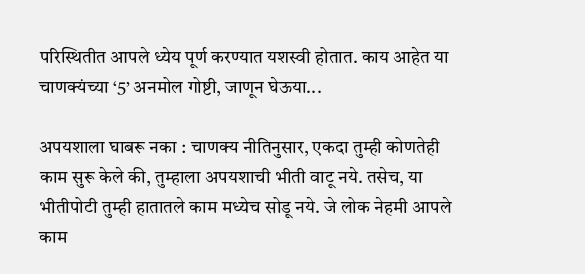परिस्थितीत आपले ध्येय पूर्ण करण्यात यशस्वी होतात. काय आहेत या चाणक्यंच्या ‘5’ अनमोल गोष्टी, जाणून घेऊया...

अपयशाला घाबरू नका : चाणक्य नीतिनुसार, एकदा तुम्ही कोणतेही काम सुरू केले की, तुम्हाला अपयशाची भीती वाटू नये. तसेच, या भीतीपोटी तुम्ही हातातले काम मध्येच सोडू नये. जे लोक नेहमी आपले काम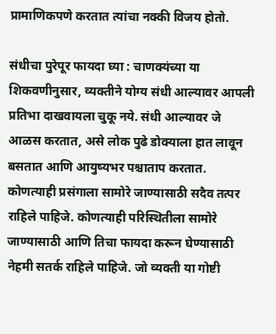प्रामाणिकपणे करतात त्यांचा नक्की विजय होतो.

संधीचा पुरेपूर फायदा घ्या : चाणक्यंच्या या शिकवणीनुसार, व्यक्तीने योग्य संधी आल्यावर आपली प्रतिभा दाखवायला चुकू नये. संधी आल्यावर जे आळस करतात, असे लोक पुढे डोक्याला हात लावून बसतात आणि आयुष्यभर पश्चाताप करतात. कोणत्याही प्रसंगाला सामोरे जाण्यासाठी सदैव तत्पर राहिले पाहिजे. कोणत्याही परिस्थितीला सामोरे जाण्यासाठी आणि तिचा फायदा करून घेण्यासाठी नेहमी सतर्क राहिले पाहिजे. जो व्यक्ती या गोष्टी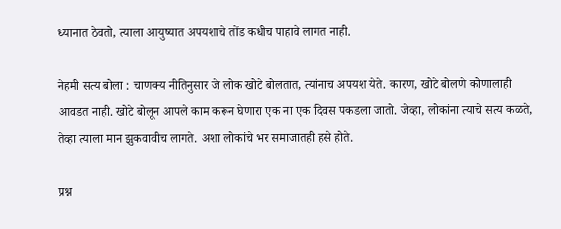ध्यानात ठेवतो, त्याला आयुष्यात अपयशाचे तोंड कधीच पाहावे लागत नाही.

नेहमी सत्य बोला : चाणक्य नीतिनुसार जे लोक खोटे बोलतात, त्यांनाच अपयश येते. कारण, खोटे बोलणे कोणालाही आवडत नाही. खोटे बोलून आपले काम करून घेणारा एक ना एक दिवस पकडला जातो. जेव्हा, लोकांना त्याचे सत्य कळते, तेव्हा त्याला मान झुकवावीच लागते. अशा लोकांचे भर समाजातही हसे होते.

प्रश्न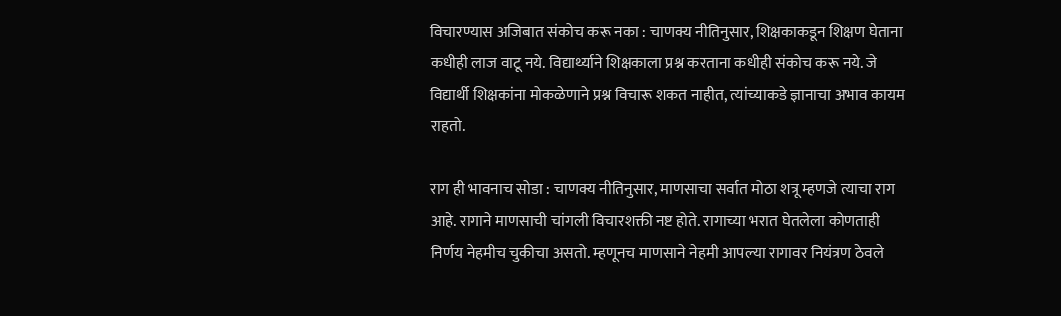विचारण्यास अजिबात संकोच करू नका : चाणक्य नीतिनुसार, शिक्षकाकडून शिक्षण घेताना कधीही लाज वाटू नये. विद्यार्थ्याने शिक्षकाला प्रश्न करताना कधीही संकोच करू नये. जे विद्यार्थी शिक्षकांना मोकळेणाने प्रश्न विचारू शकत नाहीत, त्यांच्याकडे ज्ञानाचा अभाव कायम राहतो.

राग ही भावनाच सोडा : चाणक्य नीतिनुसार, माणसाचा सर्वात मोठा शत्रू म्हणजे त्याचा राग आहे. रागाने माणसाची चांगली विचारशक्ती नष्ट होते. रागाच्या भरात घेतलेला कोणताही निर्णय नेहमीच चुकीचा असतो. म्हणूनच माणसाने नेहमी आपल्या रागावर नियंत्रण ठेवले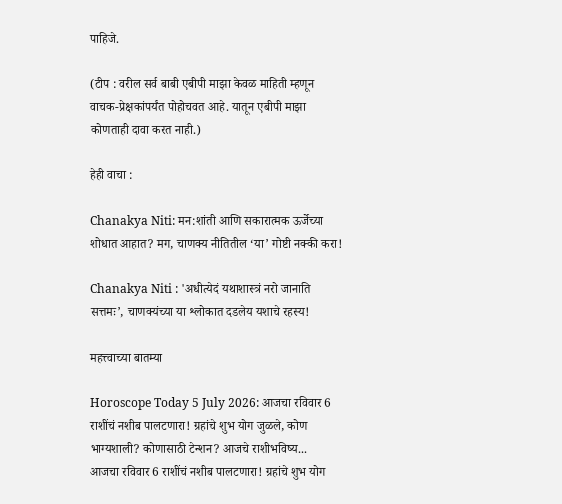पाहिजे.

(टीप : वरील सर्व बाबी एबीपी माझा केवळ माहिती म्हणून वाचक-प्रेक्षकांपर्यंत पोहोचवत आहे. यातून एबीपी माझा कोणताही दावा करत नाही.)

हेही वाचा :

Chanakya Niti: मन:शांती आणि सकारात्मक ऊर्जेच्या शोधात आहात? मग, चाणक्य नीतितील ‘या’ गोष्टी नक्की करा!

Chanakya Niti : 'अधीत्येदं यथाशास्त्रं नरो जानाति सत्तमः’, चाणक्यंच्या या श्लोकात दडलेय यशाचे रहस्य!

महत्त्वाच्या बातम्या

Horoscope Today 5 July 2026: आजचा रविवार 6 राशींचं नशीब पालटणारा! ग्रहांचे शुभ योग जुळले, कोण भाग्यशाली? कोणासाठी टेन्शन? आजचे राशीभविष्य...
आजचा रविवार 6 राशींचं नशीब पालटणारा! ग्रहांचे शुभ योग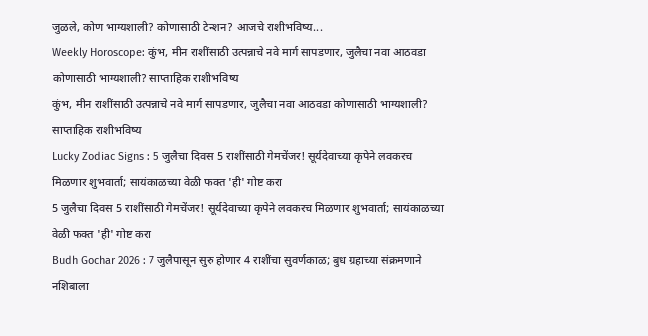जुळले, कोण भाग्यशाली? कोणासाठी टेन्शन? आजचे राशीभविष्य...
Weekly Horoscope: कुंभ, मीन राशींसाठी उत्पन्नाचे नवे मार्ग सापडणार, जुलैचा नवा आठवडा कोणासाठी भाग्यशाली? साप्ताहिक राशीभविष्य
कुंभ, मीन राशींसाठी उत्पन्नाचे नवे मार्ग सापडणार, जुलैचा नवा आठवडा कोणासाठी भाग्यशाली? साप्ताहिक राशीभविष्य
Lucky Zodiac Signs : 5 जुलैचा दिवस 5 राशींसाठी गेमचेंजर! सूर्यदेवाच्या कृपेने लवकरच मिळणार शुभवार्ता; सायंकाळच्या वेळी फक्त 'ही' गोष्ट करा
5 जुलैचा दिवस 5 राशींसाठी गेमचेंजर! सूर्यदेवाच्या कृपेने लवकरच मिळणार शुभवार्ता; सायंकाळच्या वेळी फक्त 'ही' गोष्ट करा
Budh Gochar 2026 : 7 जुलैपासून सुरु होणार 4 राशींचा सुवर्णकाळ; बुध ग्रहाच्या संक्रमणाने नशिबाला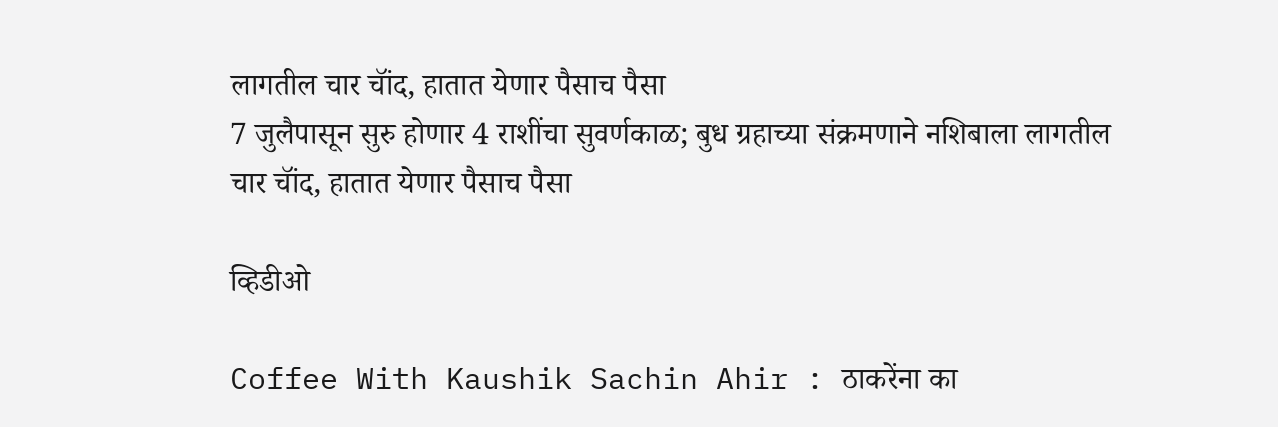लागतील चार चॉंद, हातात येणार पैसाच पैसा
7 जुलैपासून सुरु होणार 4 राशींचा सुवर्णकाळ; बुध ग्रहाच्या संक्रमणाने नशिबाला लागतील चार चॉंद, हातात येणार पैसाच पैसा

व्हिडीओ

Coffee With Kaushik Sachin Ahir : ठाकरेंना का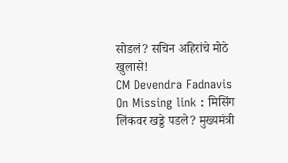सोडलं? सचिन अहिरांचे मोठे खुलासे!
CM Devendra Fadnavis On Missing link : मिसिंग लिंकवर खड्डे पडले? मुख्यमंत्री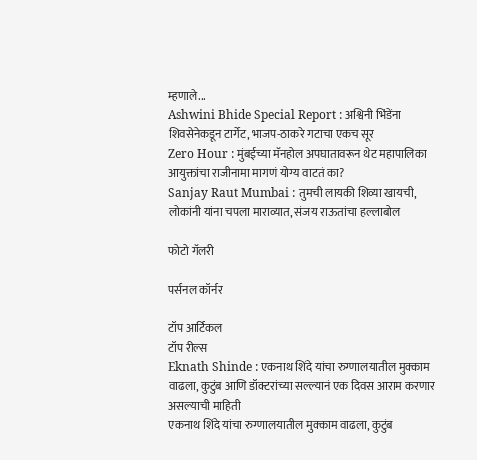म्हणाले...
Ashwini Bhide Special Report : अश्विनी भिंडेंना शिवसेनेकडून टार्गेट, भाजप-ठाकरे गटाचा एकच सूर
Zero Hour : मुंबईच्या मॅनहोल अपघातावरून थेट महापालिका आयुक्तांचा राजीनामा मागणं योग्य वाटतं का?
Sanjay Raut Mumbai : तुमची लायकी शिव्या खायची, लोकांनी यांना चपला माराव्यात, संजय राऊतांचा हल्लाबोल

फोटो गॅलरी

पर्सनल कॉर्नर

टॉप आर्टिकल
टॉप रील्स
Eknath Shinde : एकनाथ शिंदे यांचा रुग्णालयातील मुक्काम वाढला, कुटुंब आणि डॉक्टरांच्या सल्ल्यानं एक दिवस आराम करणार असल्याची माहिती
एकनाथ शिंदे यांचा रुग्णालयातील मुक्काम वाढला, कुटुंब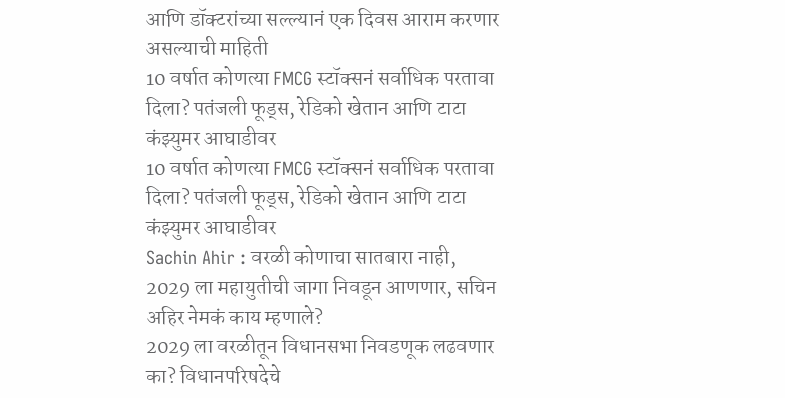आणि डॉक्टरांच्या सल्ल्यानं एक दिवस आराम करणार असल्याची माहिती
10 वर्षात कोणत्या FMCG स्टॉक्सनं सर्वाधिक परतावा दिला? पतंजली फूड्स, रेडिको खेतान आणि टाटा कंझ्युमर आघाडीवर
10 वर्षात कोणत्या FMCG स्टॉक्सनं सर्वाधिक परतावा दिला? पतंजली फूड्स, रेडिको खेतान आणि टाटा कंझ्युमर आघाडीवर
Sachin Ahir : वरळी कोणाचा सातबारा नाही, 2029 ला महायुतीची जागा निवडून आणणार, सचिन अहिर नेमकं काय म्हणाले?
2029 ला वरळीतून विधानसभा निवडणूक लढवणार का? विधानपरिषदेचे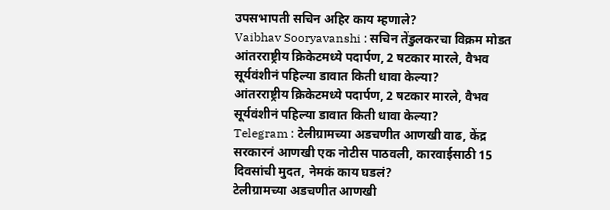उपसभापती सचिन अहिर काय म्हणाले?
Vaibhav Sooryavanshi : सचिन तेंडुलकरचा विक्रम मोडत आंतरराष्ट्रीय क्रिकेटमध्ये पदार्पण, 2 षटकार मारले, वैभव सूर्यवंशीनं पहिल्या डावात किती धावा केल्या?
आंतरराष्ट्रीय क्रिकेटमध्ये पदार्पण, 2 षटकार मारले, वैभव सूर्यवंशीनं पहिल्या डावात किती धावा केल्या?
Telegram : टेलीग्रामच्या अडचणीत आणखी वाढ, केंद्र सरकारनं आणखी एक नोटीस पाठवली, कारवाईसाठी 15 दिवसांची मुदत, नेमकं काय घडलं?
टेलीग्रामच्या अडचणीत आणखी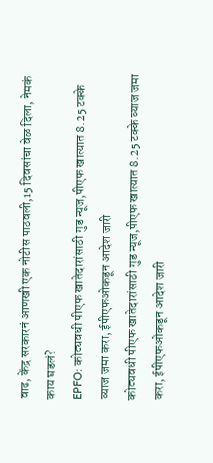वाढ, केंद्र सरकारनं आणखी एक नोटीस पाठवली,15 दिवसांचा वेळ दिला, नेमकं काय घडलं?
EPFO: कोट्यवधी पीएफ खातेदारांसाठी गुड न्यूज,पीएफ खात्यात 8.25 टक्के व्याज जमा करा, ईपीएफओकडून आदेश जारी
कोट्यवधी पीएफ खातेदारांसाठी गुड न्यूज,पीएफ खात्यात 8.25 टक्के व्याज जमा करा, ईपीएफओकडून आदेश जारी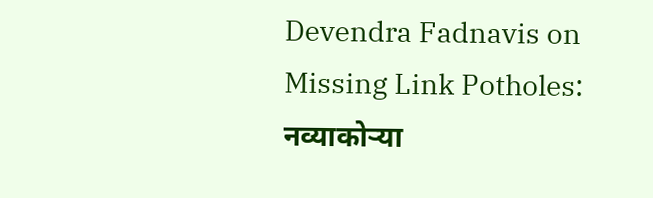Devendra Fadnavis on Missing Link Potholes: नव्याकोऱ्या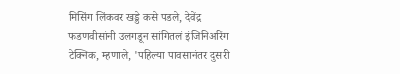मिसिंग लिंकवर खड्डे कसे पडले, देवेंद्र फडणवीसांनी उलगडून सांगितलं इंजिनिअरिंग टेक्निक, म्हणाले, 'पहिल्या पावसानंतर दुसरी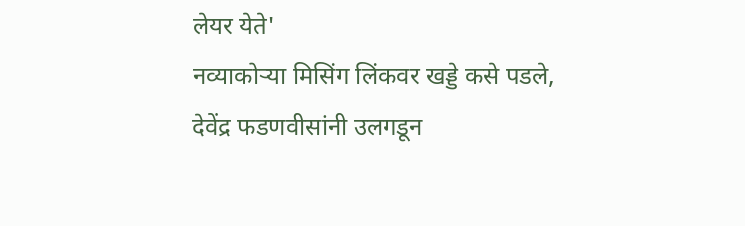लेयर येते'
नव्याकोऱ्या मिसिंग लिंकवर खड्डे कसे पडले, देवेंद्र फडणवीसांनी उलगडून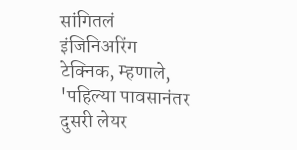सांगितलं इंजिनिअरिंग टेक्निक, म्हणाले, 'पहिल्या पावसानंतर दुसरी लेयर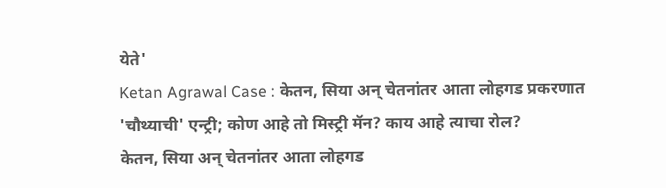येते'
Ketan Agrawal Case : केतन, सिया अन् चेतनांतर आता लोहगड प्रकरणात 'चौथ्याची' एन्ट्री; कोण आहे तो मिस्ट्री मॅन? काय आहे त्याचा रोल?
केतन, सिया अन् चेतनांतर आता लोहगड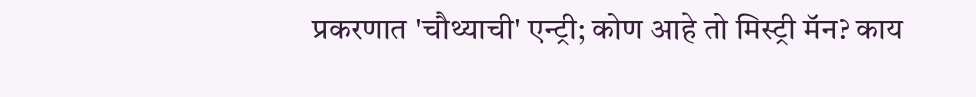प्रकरणात 'चौथ्याची' एन्ट्री; कोण आहे तो मिस्ट्री मॅन? काय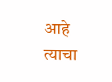आहे त्याचा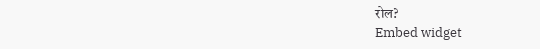रोल?
Embed widget